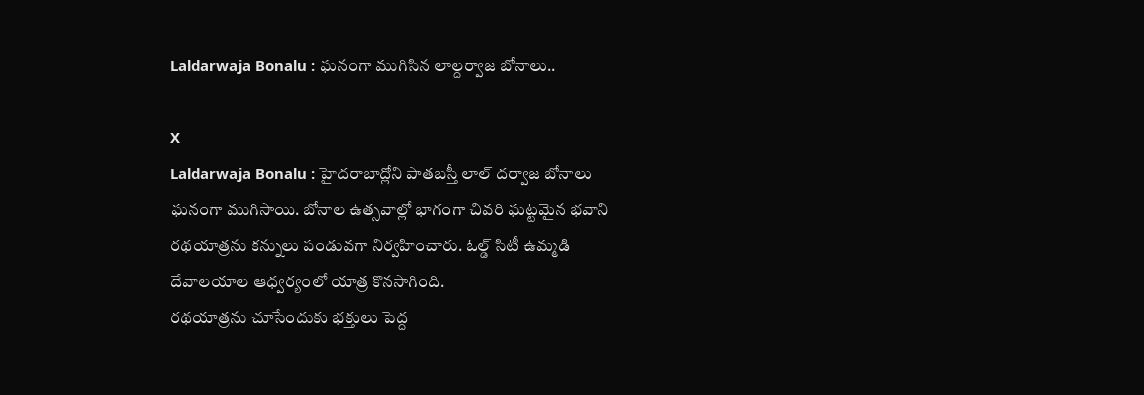Laldarwaja Bonalu : ఘనంగా ముగిసిన లాల్దర్వాజ బోనాలు..

X
Laldarwaja Bonalu : హైదరాబాద్లోని పాతబస్తీ లాల్ దర్వాజ బోనాలు ఘనంగా ముగిసాయి. బోనాల ఉత్సవాల్లో భాగంగా చివరి ఘట్టమైన భవాని రథయాత్రను కన్నులు పండువగా నిర్వహించారు. ఓల్డ్ సిటీ ఉమ్మడి దేవాలయాల ఆధ్వర్యంలో యాత్ర కొనసాగింది.
రథయాత్రను చూసేందుకు భక్తులు పెద్ద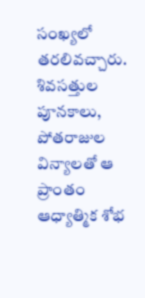సంఖ్యలో తరలివచ్చారు. శివసత్తుల పూనకాలు, పోతరాజుల విన్యాలతో ఆ ప్రాంతం ఆధ్యాత్మిక శోభ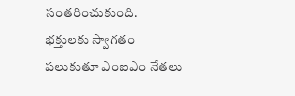సంతరించుకుంది. భక్తులకు స్వాగతం పలుకుతూ ఎంఐఎం నేతలు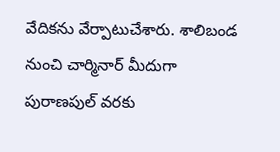వేదికను వేర్పాటుచేశారు. శాలిబండ నుంచి చార్మినార్ మీదుగా పురాణపుల్ వరకు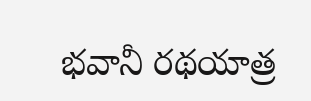భవానీ రథయాత్ర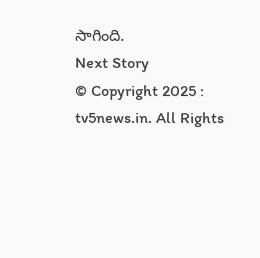సాగింది.
Next Story
© Copyright 2025 : tv5news.in. All Rights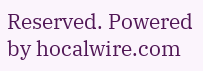Reserved. Powered by hocalwire.com